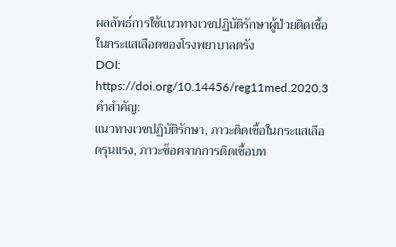ผลลัพธ์การใช้แนวทางเวชปฏิบัติรักษาผู้ป่วยติดเชื้อในกระแสเลือดของโรงพยาบาลตรัง
DOI:
https://doi.org/10.14456/reg11med.2020.3คำสำคัญ:
แนวทางเวชปฏิบัติรักษา, ภาวะติดเชื้อในกระแสเลือดรุนแรง, ภาวะช็อคจากการติดเชื้อบท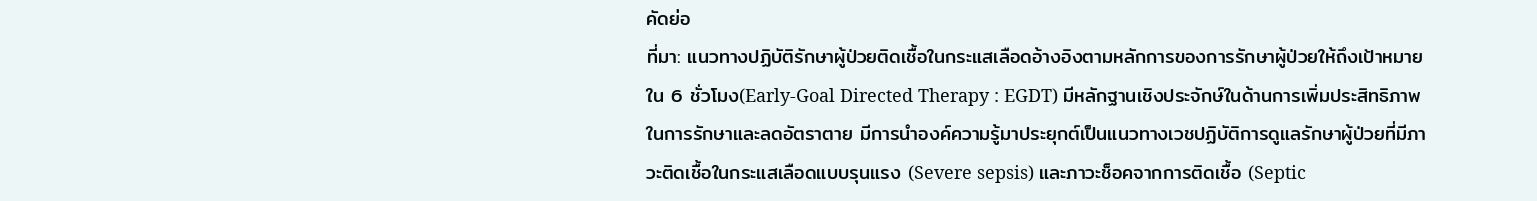คัดย่อ
ที่มา: แนวทางปฏิบัติรักษาผู้ป่วยติดเชื้อในกระแสเลือดอ้างอิงตามหลักการของการรักษาผู้ป่วยให้ถึงเป้าหมายใน 6 ชั่วโมง(Early-Goal Directed Therapy : EGDT) มีหลักฐานเชิงประจักษ์ในด้านการเพิ่มประสิทธิภาพในการรักษาและลดอัตราตาย มีการนำองค์ความรู้มาประยุกต์เป็นแนวทางเวชปฏิบัติการดูแลรักษาผู้ป่วยที่มีภาวะติดเชื้อในกระแสเลือดแบบรุนแรง (Severe sepsis) และภาวะช็อคจากการติดเชื้อ (Septic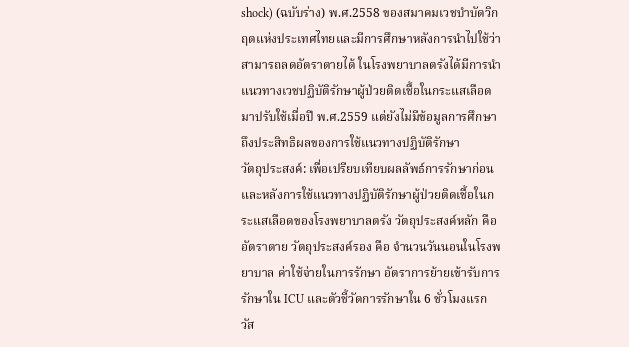shock) (ฉบับร่าง) พ.ศ.2558 ของสมาคมเวชบำบัดวิกฤตแห่งประเทศไทยและมีการศึกษาหลังการนำไปใช้ว่าสามารถลดอัตราตายได้ ในโรงพยาบาลตรังได้มีการนำแนวทางเวชปฏิบัติรักษาผู้ป่วยติดเชื้อในกระแสเลือดมาปรับใช้เมื่อปี พ.ศ.2559 แต่ยังไม่มีข้อมูลการศึกษาถึงประสิทธิผลของการใช้แนวทางปฏิบัติรักษา
วัตถุประสงค์: เพื่อเปรียบเทียบผลลัพธ์การรักษาก่อนและหลังการใช้แนวทางปฏิบัติรักษาผู้ป่วยติดเชื้อในกระแสเลือดของโรงพยาบาลตรัง วัตถุประสงค์หลัก คือ อัตราตาย วัตถุประสงค์รอง คือ จำนวนวันนอนในโรงพยาบาล ค่าใช้จ่ายในการรักษา อัตราการย้ายเข้ารับการรักษาใน ICU และตัวชี้วัดการรักษาใน 6 ชั่วโมงแรก
วัส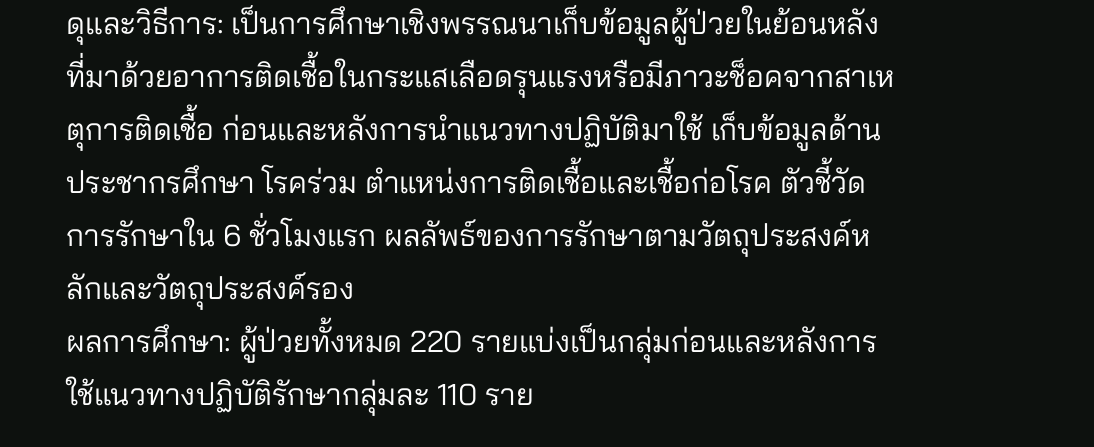ดุและวิธีการ: เป็นการศึกษาเชิงพรรณนาเก็บข้อมูลผู้ป่วยในย้อนหลังที่มาด้วยอาการติดเชื้อในกระแสเลือดรุนแรงหรือมีภาวะช็อคจากสาเหตุการติดเชื้อ ก่อนและหลังการนำแนวทางปฏิบัติมาใช้ เก็บข้อมูลด้านประชากรศึกษา โรคร่วม ตำแหน่งการติดเชื้อและเชื้อก่อโรค ตัวชี้วัดการรักษาใน 6 ชั่วโมงแรก ผลลัพธ์ของการรักษาตามวัตถุประสงค์หลักและวัตถุประสงค์รอง
ผลการศึกษา: ผู้ป่วยทั้งหมด 220 รายแบ่งเป็นกลุ่มก่อนและหลังการใช้แนวทางปฏิบัติรักษากลุ่มละ 110 ราย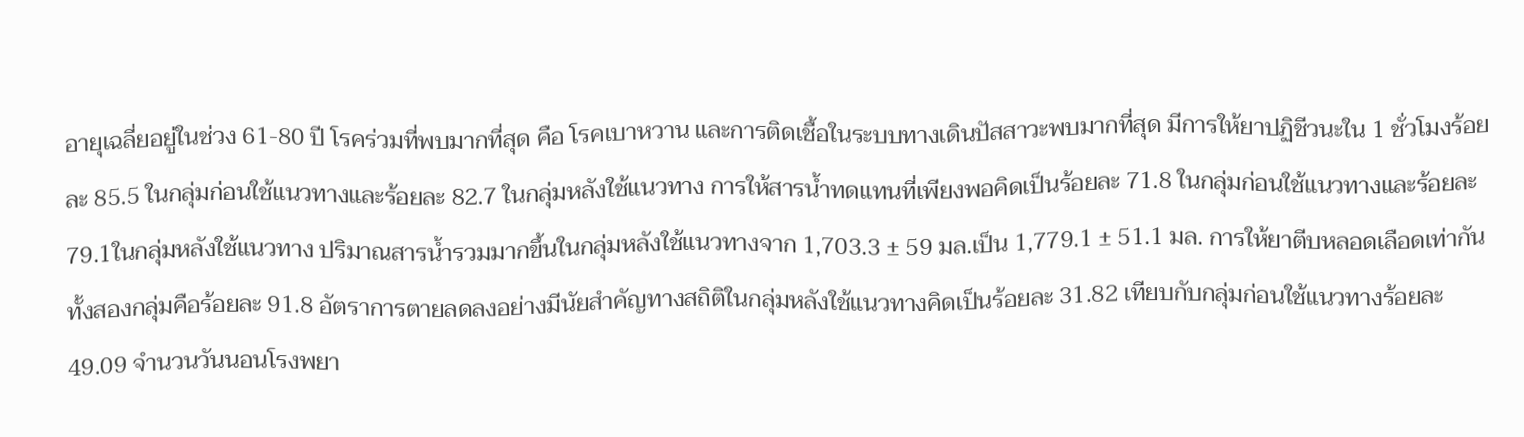อายุเฉลี่ยอยู่ในช่วง 61-80 ปี โรคร่วมที่พบมากที่สุด คือ โรคเบาหวาน และการติดเชื้อในระบบทางเดินปัสสาวะพบมากที่สุด มีการให้ยาปฏิชีวนะใน 1 ชั่วโมงร้อยละ 85.5 ในกลุ่มก่อนใช้แนวทางและร้อยละ 82.7 ในกลุ่มหลังใช้แนวทาง การให้สารน้ำทดแทนที่เพียงพอคิดเป็นร้อยละ 71.8 ในกลุ่มก่อนใช้แนวทางและร้อยละ 79.1ในกลุ่มหลังใช้แนวทาง ปริมาณสารน้ำรวมมากขึ้นในกลุ่มหลังใช้แนวทางจาก 1,703.3 ± 59 มล.เป็น 1,779.1 ± 51.1 มล. การให้ยาตีบหลอดเลือดเท่ากันทั้งสองกลุ่มคือร้อยละ 91.8 อัตราการตายลดลงอย่างมีนัยสำคัญทางสถิติในกลุ่มหลังใช้แนวทางคิดเป็นร้อยละ 31.82 เทียบกับกลุ่มก่อนใช้แนวทางร้อยละ 49.09 จำนวนวันนอนโรงพยา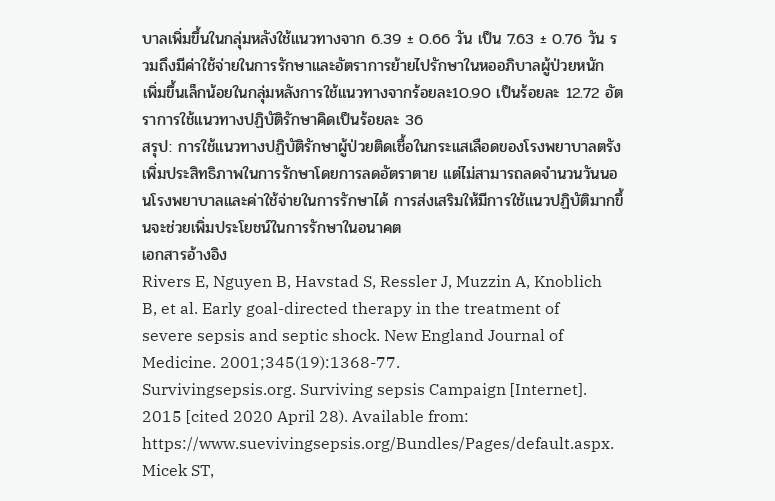บาลเพิ่มขึ้นในกลุ่มหลังใช้แนวทางจาก 6.39 ± 0.66 วัน เป็น 7.63 ± 0.76 วัน รวมถึงมีค่าใช้จ่ายในการรักษาและอัตราการย้ายไปรักษาในหออภิบาลผู้ป่วยหนัก เพิ่มขึ้นเล็กน้อยในกลุ่มหลังการใช้แนวทางจากร้อยละ10.90 เป็นร้อยละ 12.72 อัตราการใช้แนวทางปฏิบัติรักษาคิดเป็นร้อยละ 36
สรุป: การใช้แนวทางปฏิบัติรักษาผู้ป่วยติดเชื้อในกระแสเลือดของโรงพยาบาลตรังเพิ่มประสิทธิภาพในการรักษาโดยการลดอัตราตาย แต่ไม่สามารถลดจำนวนวันนอนโรงพยาบาลและค่าใช้จ่ายในการรักษาได้ การส่งเสริมให้มีการใช้แนวปฏิบัติมากขึ้นจะช่วยเพิ่มประโยชน์ในการรักษาในอนาคต
เอกสารอ้างอิง
Rivers E, Nguyen B, Havstad S, Ressler J, Muzzin A, Knoblich B, et al. Early goal-directed therapy in the treatment of severe sepsis and septic shock. New England Journal of Medicine. 2001;345(19):1368-77.
Survivingsepsis.org. Surviving sepsis Campaign [Internet]. 2015 [cited 2020 April 28). Available from: https://www.suevivingsepsis.org/Bundles/Pages/default.aspx.
Micek ST,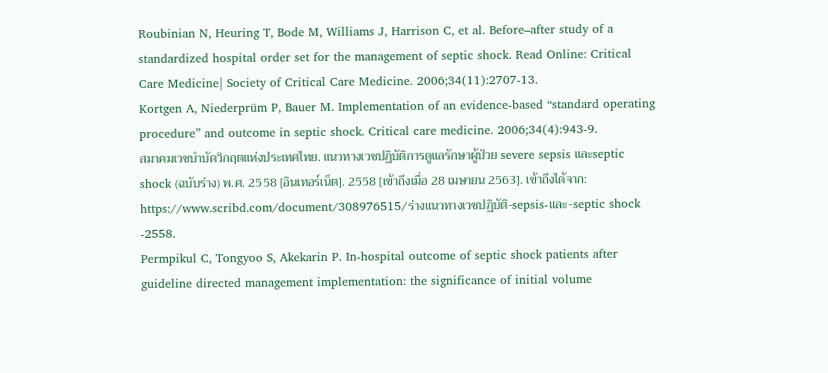Roubinian N, Heuring T, Bode M, Williams J, Harrison C, et al. Before–after study of a standardized hospital order set for the management of septic shock. Read Online: Critical Care Medicine| Society of Critical Care Medicine. 2006;34(11):2707-13.
Kortgen A, Niederprüm P, Bauer M. Implementation of an evidence-based “standard operating procedure” and outcome in septic shock. Critical care medicine. 2006;34(4):943-9.
สมาคมเวชบำบัดวิกฤตแห่งประเทศไทย. แนวทางเวชปฏิบัติการดูแลรักษาผู้ป่วย severe sepsis และseptic shock (ฉบับร่าง) พ.ศ. 2558 [อินเทอร์เน็ต]. 2558 [เข้าถึงเมื่อ 28 เมษายน 2563]. เข้าถึงได้จาก: https://www.scribd.com/document/308976515/ร่างแนวทางเวชปฏิบัติ-sepsis-และ-septic shock -2558.
Permpikul C, Tongyoo S, Akekarin P. In-hospital outcome of septic shock patients after guideline directed management implementation: the significance of initial volume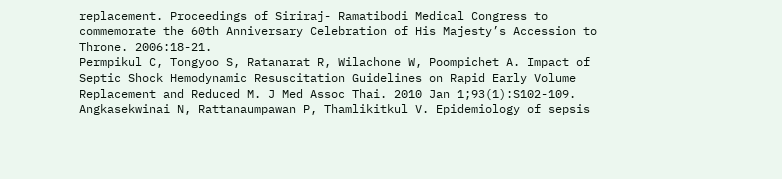replacement. Proceedings of Siriraj- Ramatibodi Medical Congress to commemorate the 60th Anniversary Celebration of His Majesty’s Accession to Throne. 2006:18-21.
Permpikul C, Tongyoo S, Ratanarat R, Wilachone W, Poompichet A. Impact of Septic Shock Hemodynamic Resuscitation Guidelines on Rapid Early Volume Replacement and Reduced M. J Med Assoc Thai. 2010 Jan 1;93(1):S102-109.
Angkasekwinai N, Rattanaumpawan P, Thamlikitkul V. Epidemiology of sepsis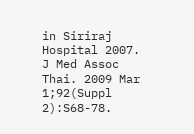in Siriraj Hospital 2007. J Med Assoc Thai. 2009 Mar 1;92(Suppl 2):S68-78.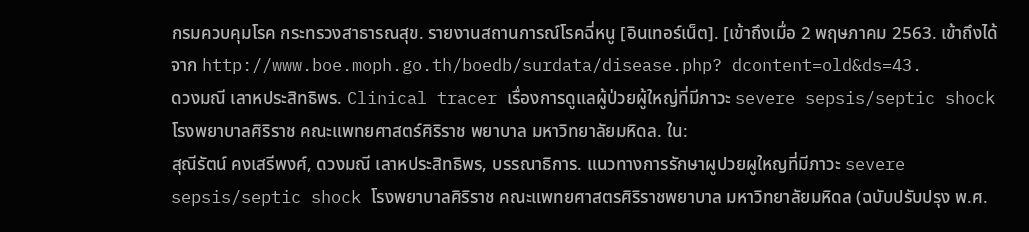กรมควบคุมโรค กระทรวงสาธารณสุข. รายงานสถานการณ์โรคฉี่หนู [อินเทอร์เน็ต]. [เข้าถึงเมื่อ 2 พฤษภาคม 2563. เข้าถึงได้จาก http://www.boe.moph.go.th/boedb/surdata/disease.php? dcontent=old&ds=43.
ดวงมณี เลาหประสิทธิพร. Clinical tracer เรื่องการดูแลผู้ป่วยผู้ใหญ่ที่มีภาวะ severe sepsis/septic shock โรงพยาบาลศิริราช คณะแพทยศาสตร์ศิริราช พยาบาล มหาวิทยาลัยมหิดล. ใน:
สุณีรัตน์ คงเสรีพงศ์, ดวงมณี เลาหประสิทธิพร, บรรณาธิการ. แนวทางการรักษาผูปวยผูใหญที่มีภาวะ severe sepsis/septic shock โรงพยาบาลศิริราช คณะแพทยศาสตรศิริราชพยาบาล มหาวิทยาลัยมหิดล (ฉบับปรับปรุง พ.ศ.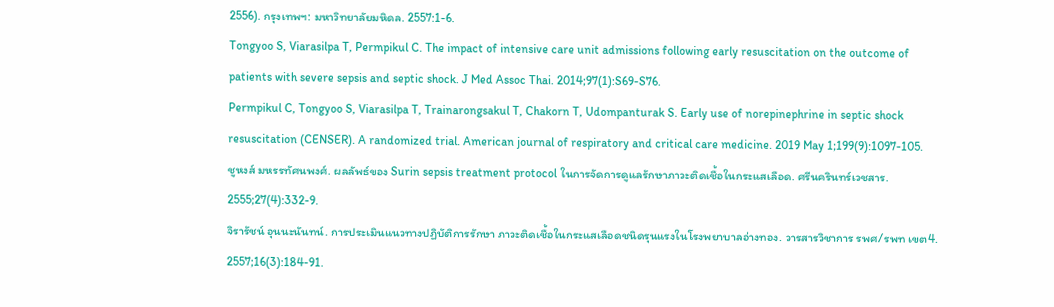2556). กรุงเทพฯ: มหาวิทยาลัยมหิดล. 2557:1-6.
Tongyoo S, Viarasilpa T, Permpikul C. The impact of intensive care unit admissions following early resuscitation on the outcome of patients with severe sepsis and septic shock. J Med Assoc Thai. 2014;97(1):S69-S76.
Permpikul C, Tongyoo S, Viarasilpa T, Trainarongsakul T, Chakorn T, Udompanturak S. Early use of norepinephrine in septic shock resuscitation (CENSER). A randomized trial. American journal of respiratory and critical care medicine. 2019 May 1;199(9):1097-105.
ชูหงส์ มหรรทัศนพงศ์. ผลลัพธ์ของ Surin sepsis treatment protocol ในการจัดการดูแลรักษาภาวะติดเชื้อในกระแสเลือด. ศรีนครินทร์เวชสาร. 2555;27(4):332-9.
จิรารัชน์ อุนนะนันทน์. การประเมินแนวทางปฏิบัติการรักษา ภาวะติดเชื้อในกระแสเลือดชนิดรุนแรงในโรงพยาบาลอ่างทอง. วารสารวิชาการ รพศ/รพท เขต4. 2557;16(3):184-91.